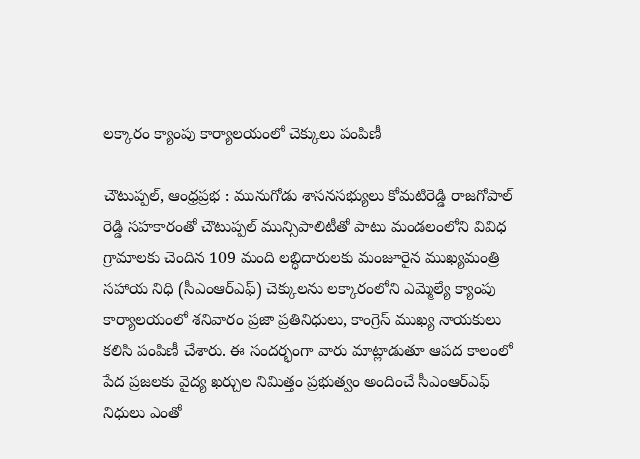లక్కారం క్యాంపు కార్యాలయంలో చెక్కులు పంపిణీ

చౌటుప్పల్, ఆంధ్రప్రభ : మునుగోడు శాసనసభ్యులు కోమటిరెడ్డి రాజగోపాల్ రెడ్డి సహకారంతో చౌటుప్పల్ మున్సిపాలిటీతో పాటు మండలంలోని వివిధ గ్రామాలకు చెందిన 109 మంది లబ్ధిదారులకు మంజూరైన ముఖ్యమంత్రి సహాయ నిధి (సీఎంఆర్ఎఫ్) చెక్కులను లక్కారంలోని ఎమ్మెల్యే క్యాంపు కార్యాలయంలో శనివారం ప్రజా ప్రతినిధులు, కాంగ్రెస్ ముఖ్య నాయకులు కలిసి పంపిణీ చేశారు. ఈ సందర్భంగా వారు మాట్లాడుతూ ఆపద కాలంలో పేద ప్రజలకు వైద్య ఖర్చుల నిమిత్తం ప్రభుత్వం అందించే సీఎంఆర్ఎఫ్ నిధులు ఎంతో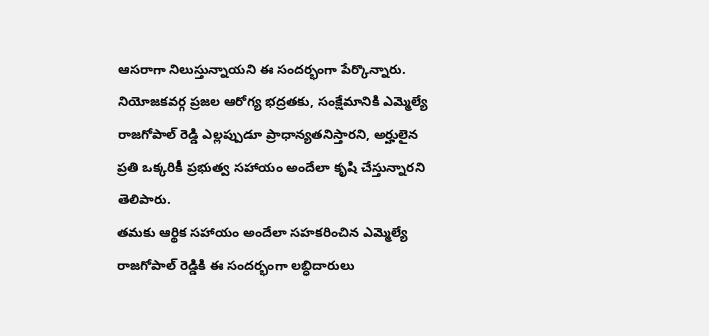ఆసరాగా నిలుస్తున్నాయని ఈ సందర్భంగా పేర్కొన్నారు. నియోజకవర్గ ప్రజల ఆరోగ్య భద్రతకు, సంక్షేమానికి ఎమ్మెల్యే రాజగోపాల్ రెడ్డి ఎల్లప్పుడూ ప్రాధాన్యతనిస్తారని, అర్హులైన ప్రతి ఒక్కరికీ ప్రభుత్వ సహాయం అందేలా కృషి చేస్తున్నారని తెలిపారు.
తమకు ఆర్థిక సహాయం అందేలా సహకరించిన ఎమ్మెల్యే రాజగోపాల్ రెడ్డికి ఈ సందర్భంగా లబ్ధిదారులు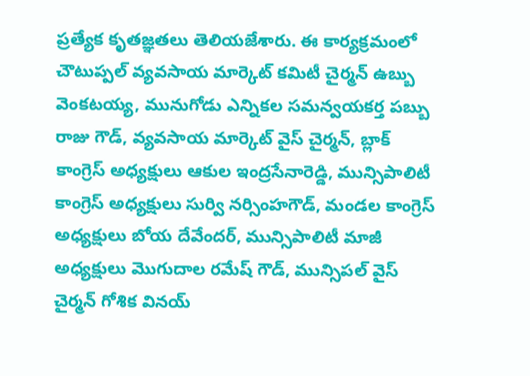ప్రత్యేక కృతజ్ఞతలు తెలియజేశారు. ఈ కార్యక్రమంలో చౌటుప్పల్ వ్యవసాయ మార్కెట్ కమిటీ చైర్మన్ ఉబ్బు వెంకటయ్య, మునుగోడు ఎన్నికల సమన్వయకర్త పబ్బు రాజు గౌడ్, వ్యవసాయ మార్కెట్ వైస్ చైర్మన్, బ్లాక్ కాంగ్రెస్ అధ్యక్షులు ఆకుల ఇంద్రసేనారెడ్డి, మున్సిపాలిటీ కాంగ్రెస్ అధ్యక్షులు సుర్వి నర్సింహగౌడ్, మండల కాంగ్రెస్ అధ్యక్షులు బోయ దేవేందర్, మున్సిపాలిటీ మాజీ అధ్యక్షులు మొగుదాల రమేష్ గౌడ్, మున్సిపల్ వైస్ చైర్మన్ గోశిక వినయ్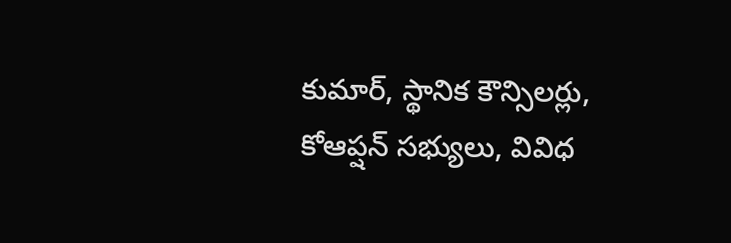కుమార్, స్థానిక కౌన్సిలర్లు, కోఆప్షన్ సభ్యులు, వివిధ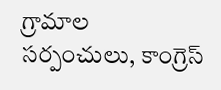గ్రామాల సర్పంచులు, కాంగ్రెస్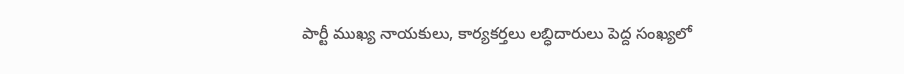పార్టీ ముఖ్య నాయకులు, కార్యకర్తలు లబ్ధిదారులు పెద్ద సంఖ్యలో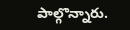పాల్గొన్నారు.